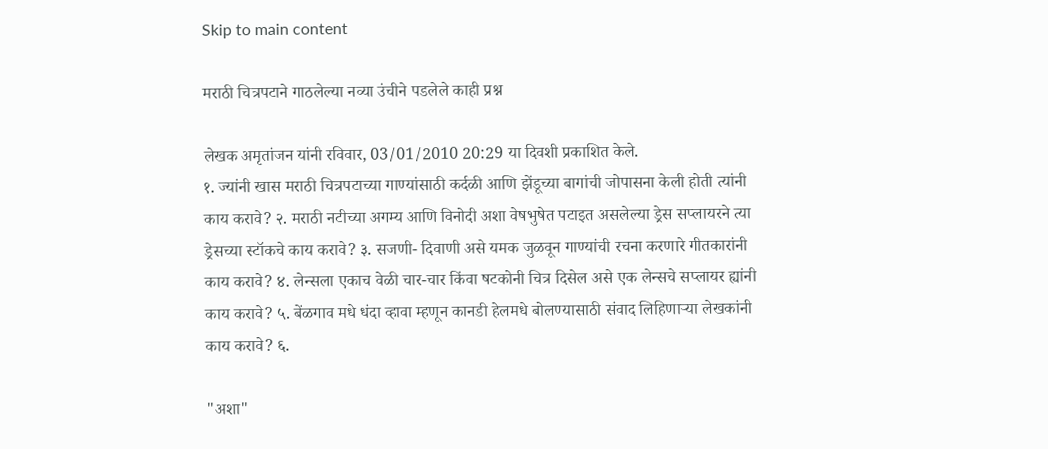Skip to main content

मराठी चित्रपटाने गाठलेल्या नव्या उंचीने पडलेले काही प्रश्न

लेखक अमृतांजन यांनी रविवार, 03/01/2010 20:29 या दिवशी प्रकाशित केले.
१. ज्यांनी खास मराठी चित्रपटाच्या गाण्यांसाठी कर्दळी आणि झेंडूच्या बागांची जोपासना केली होती त्यांनी काय करावे? २. मराठी नटीच्या अगम्य आणि विनोदी अशा वेषभुषेत पटाइत असलेल्या ड्रेस सप्लायरने त्या ड्रेसच्या स्टॉकचे काय करावे? ३. सजणी- दिवाणी असे यमक जुळवून गाण्यांची रचना करणारे गीतकारांनी काय करावे? ४. लेन्सला एकाच वेळी चार-चार किंवा षटकोनी चित्र दिसेल असे एक लेन्सचे सप्लायर ह्यांनी काय करावे? ५. बेंळगाव मधे धंदा व्हावा म्हणून कानडी हेलमधे बोलण्यासाठी संवाद लिहिणाऱ्या लेखकांनी काय करावे? ६.

"अशा"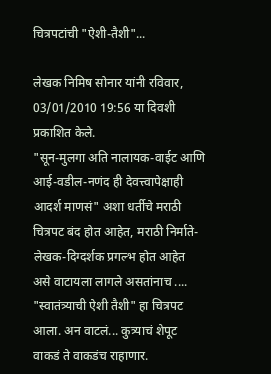चित्रपटांची "ऐशी-तैशी"...

लेखक निमिष सोनार यांनी रविवार, 03/01/2010 19:56 या दिवशी प्रकाशित केले.
"सून-मुलगा अति नालायक-वाईट आणि आई-वडील-नणंद ही देवत्त्वापेक्षाही आदर्श माणसं" अशा धर्तीचे मराठी चित्रपट बंद होत आहेत, मराठी निर्माते-लेखक-दिग्दर्शक प्रगल्भ होत आहेत असे वाटायला लागले असतांनाच .... "स्वातंत्र्याची ऐशी तैशी" हा चित्रपट आला. अन वाटलं... कुत्र्याचं शेपूट वाकडं ते वाकडंच राहाणार.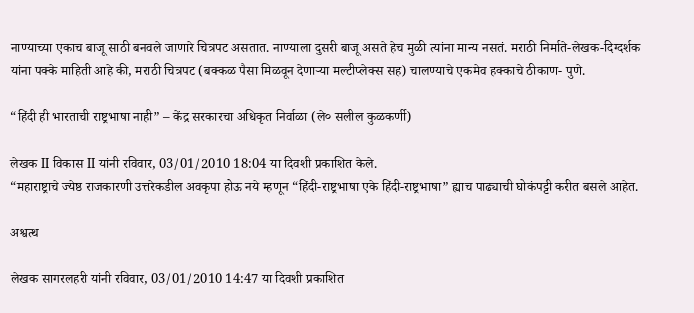नाण्याच्या एकाच बाजू साठी बनवले जाणारे चित्रपट असतात. नाण्याला दुसरी बाजू असते हेच मुळी त्यांना मान्य नसतं. मराठी निर्माते-लेखक-दिग्दर्शक यांना पक्के माहिती आहे की, मराठी चित्रपट (बक्कळ पैसा मिळवून देणाऱ्या मल्टीप्लेक्स सह) चालण्याचे एकमेव हक्काचे ठीकाण- पुणे.

“हिंदी ही भारताची राष्ट्रभाषा नाही” – केंद्र सरकारचा अधिकृत निर्वाळा (ले० सलील कुळकर्णी)

लेखक II विकास II यांनी रविवार, 03/01/2010 18:04 या दिवशी प्रकाशित केले.
“महाराष्ट्राचे ज्येष्ठ राजकारणी उत्तरेकडील अवकृपा होऊ नये म्हणून “हिंदी-राष्ट्रभाषा एके हिंदी-राष्ट्रभाषा” ह्याच पाढ्याची घोकंपट्टी करीत बसले आहेत.

अश्वत्थ

लेखक सागरलहरी यांनी रविवार, 03/01/2010 14:47 या दिवशी प्रकाशित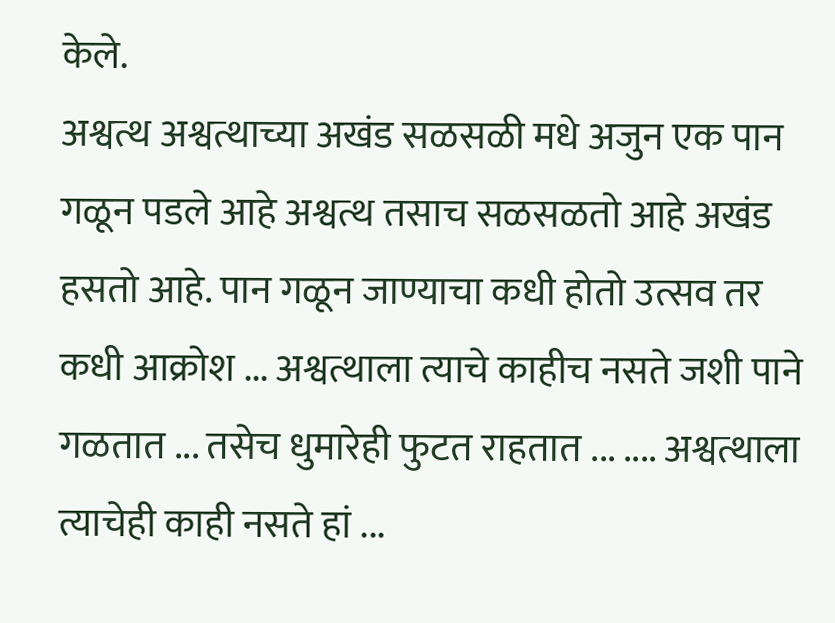केले.
अश्वत्थ अश्वत्थाच्या अखंड सळसळी मधे अजुन एक पान गळून पडले आहे अश्वत्थ तसाच सळसळतो आहे अखंड हसतो आहे. पान गळून जाण्याचा कधी होतो उत्सव तर कधी आक्रोश ... अश्वत्थाला त्याचे काहीच नसते जशी पाने गळतात ... तसेच धुमारेही फुटत राहतात ... .... अश्वत्थाला त्याचेही काही नसते हां ...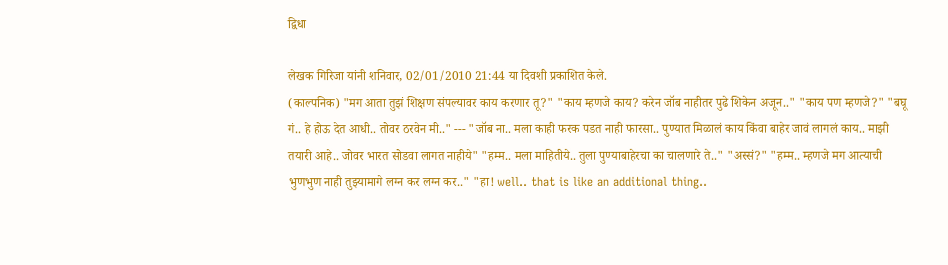द्विधा

लेखक गिरिजा यांनी शनिवार, 02/01/2010 21:44 या दिवशी प्रकाशित केले.
(काल्पनिक) "मग आता तुझं शिक्षण संपल्यावर काय करणार तू?" "काय म्हणजे काय? करेन जॉब नाहीतर पुढे शिकेन अजून.." "काय पण म्हणजे?" "बघू गं.. हे होऊ देत आधी.. तोवर ठरवेन मी.." --- "जॉब ना.. मला काही फरक पडत नाही फारसा.. पुण्यात मिळालं काय किंवा बाहेर जावं लागलं काय.. माझी तयारी आहे.. जोवर भारत सोडवा लागत नाहीये" "हम्म.. मला माहितीये.. तुला पुण्याबाहेरचा का चालणारे ते.." "अस्सं?" "हम्म.. म्हणजे मग आत्याची भुणभुण नाही तुझ्यामागे लग्न कर लग्न कर.." "हा! well.. that is like an additional thing..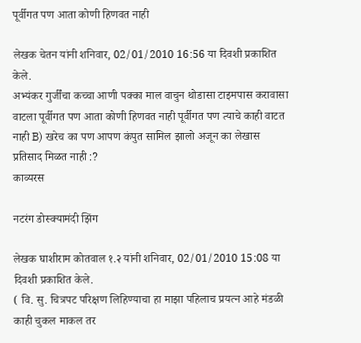पूर्वीगत पण आता कोणी हिणवत नाही

लेखक चेतन यांनी शनिवार, 02/01/2010 16:56 या दिवशी प्रकाशित केले.
अभ्यंकर गुर्जींचा कच्चा आणी पक्का माल वाचुन थोडासा टाइमपास करावासा वाटला पूर्वीगत पण आता कोणी हिणवत नाही पूर्वीगत पण त्याचे काही वाटत नाही B) खरेच का पण आपण कंपुत सामिल झालो अजून का लेखास प्रतिसाद मिळत नाही :?
काव्यरस

नटरंग डोस्क्यामंदी झिंग

लेखक घाशीराम कोतवाल १.२ यांनी शनिवार, 02/01/2010 15:08 या दिवशी प्रकाशित केले.
( वि. सु. चित्रपट परिक्षण लिहिण्याचा हा माझा पहिलाच प्रयत्न आहे मंडळी काही चुकल माकल तर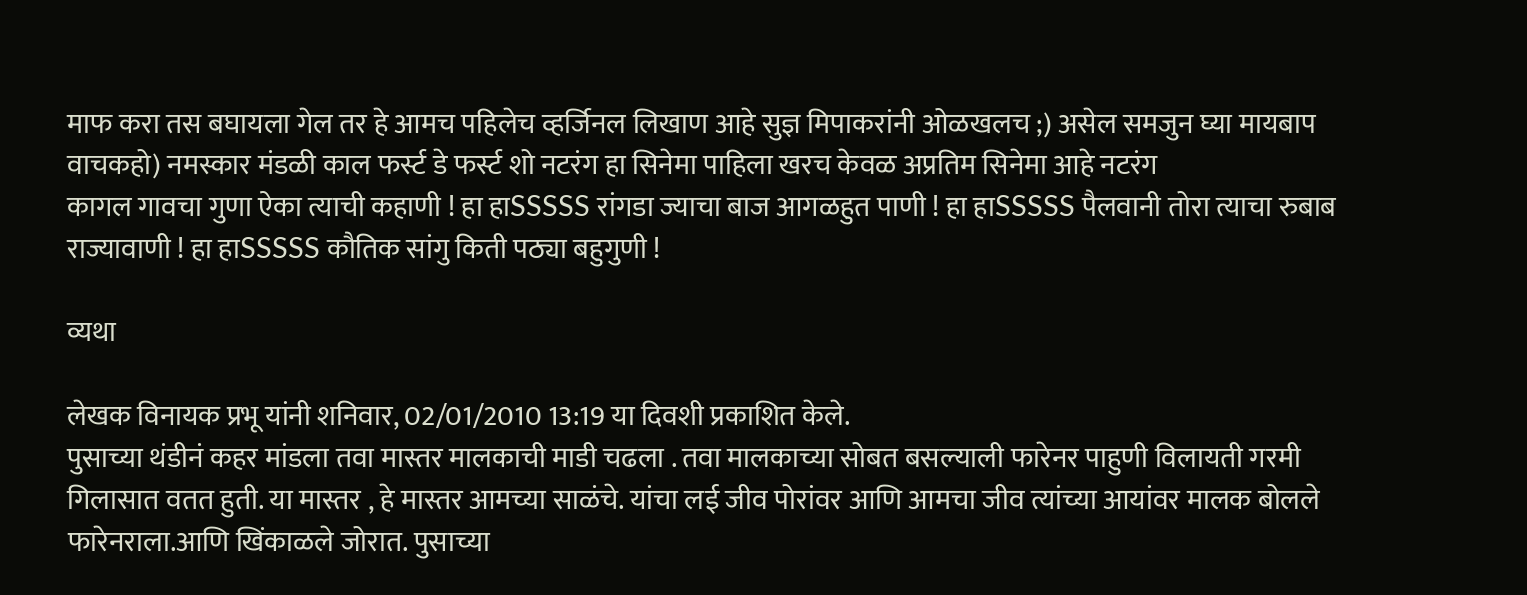माफ करा तस बघायला गेल तर हे आमच पहिलेच व्हर्जिनल लिखाण आहे सुज्ञ मिपाकरांनी ओळखलच ;) असेल समजुन घ्या मायबाप वाचकहो) नमस्कार मंडळी काल फर्स्ट डे फर्स्ट शो नटरंग हा सिनेमा पाहिला खरच केवळ अप्रतिम सिनेमा आहे नटरंग
कागल गावचा गुणा ऐका त्याची कहाणी ! हा हाSSSSS रांगडा ज्याचा बाज आगळहुत पाणी ! हा हाSSSSS पैलवानी तोरा त्याचा रुबाब राज्यावाणी ! हा हाSSSSS कौतिक सांगु किती पठ्या बहुगुणी !

व्यथा

लेखक विनायक प्रभू यांनी शनिवार, 02/01/2010 13:19 या दिवशी प्रकाशित केले.
पुसाच्या थंडीनं कहर मांडला तवा मास्तर मालकाची माडी चढला . तवा मालकाच्या सोबत बसल्याली फारेनर पाहुणी विलायती गरमी गिलासात वतत हुती. या मास्तर , हे मास्तर आमच्या साळंचे. यांचा लई जीव पोरांवर आणि आमचा जीव त्यांच्या आयांवर मालक बोलले फारेनराला.आणि खिंकाळले जोरात. पुसाच्या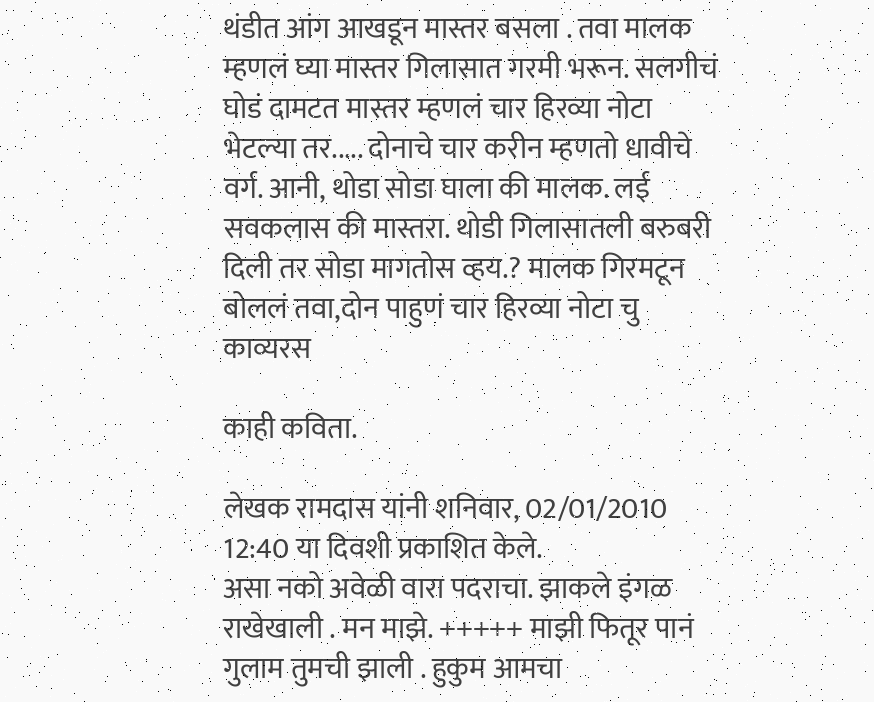थंडीत आंग आखडून मास्तर बसला . तवा मालक म्हणलं घ्या मास्तर गिलासात गरमी भरून. सलगीचं घोडं दामटत मास्तर म्हणलं चार हिरव्या नोटा भेटल्या तर..... दोनाचे चार करीन म्हणतो धावीचे वर्ग. आनी, थोडा सोडा घाला की मालक. लई सवकलास की मास्तरा. थोडी गिलासातली बरुबरी दिली तर सोडा मागतोस व्हय.? मालक गिरमटून बोललं तवा,दोन पाहुणं चार हिरव्या नोटा चु
काव्यरस

काही कविता.

लेखक रामदास यांनी शनिवार, 02/01/2010 12:40 या दिवशी प्रकाशित केले.
असा नको अवेळी वारा पदराचा. झाकले इंगळ राखेखाली . मन माझे. +++++ माझी फितूर पानं गुलाम तुमची झाली . हुकुम आमचा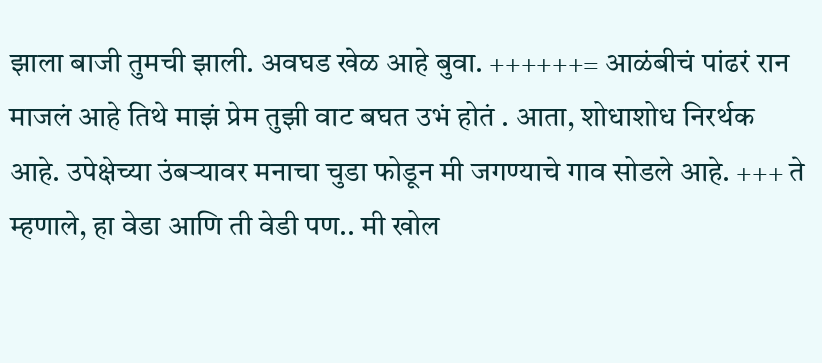झाला बाजी तुमची झाली. अवघड खेळ आहे बुवा. ++++++= आळंबीचं पांढरं रान माजलं आहे तिथे माझं प्रेम तुझी वाट बघत उभं होतं . आता, शोधाशोध निरर्थक आहे. उपेक्षेच्या उंबर्‍यावर मनाचा चुडा फोडून मी जगण्याचे गाव सोडले आहे. +++ ते म्हणाले, हा वेडा आणि ती वेडी पण.. मी खोल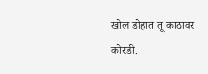खोल डोहात तू काठावर कोरडी.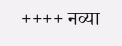++++ नव्या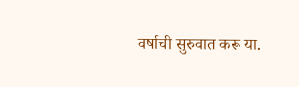वर्षाची सुरुवात करू या.